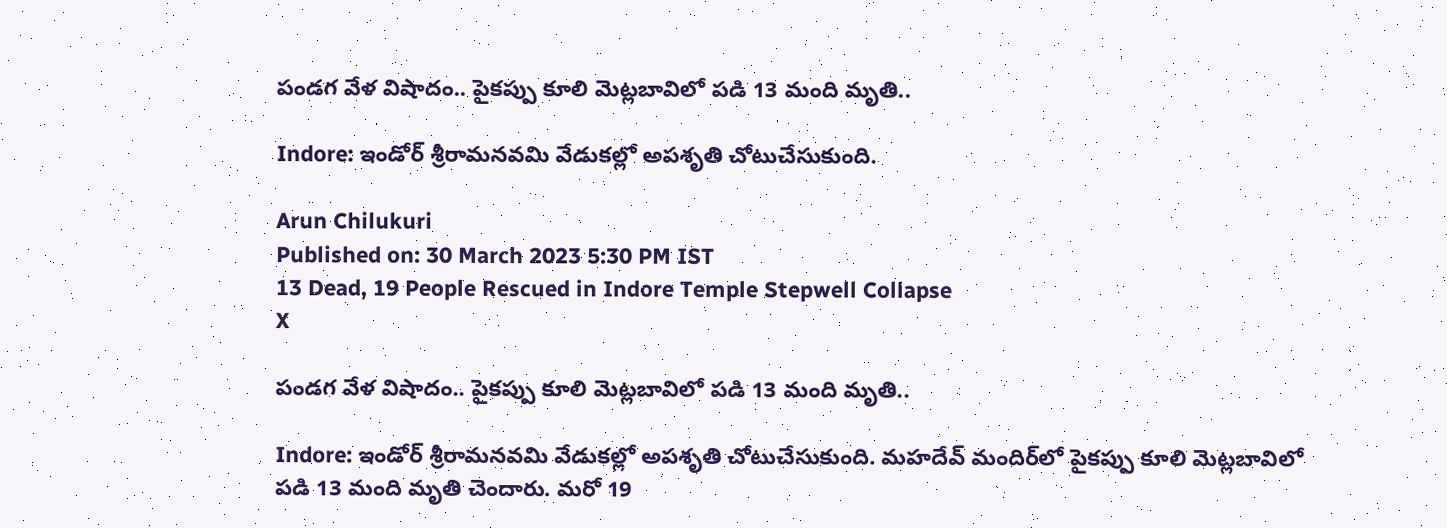పండగ వేళ విషాదం.. పైకప్పు కూలి మెట్లబావిలో పడి 13 మంది మృతి..

Indore: ఇండోర్‌ శ్రీరామనవమి వేడుకల్లో అపశృతి చోటుచేసుకుంది.

Arun Chilukuri
Published on: 30 March 2023 5:30 PM IST
13 Dead, 19 People Rescued in Indore Temple Stepwell Collapse
X

పండగ వేళ విషాదం.. పైకప్పు కూలి మెట్లబావిలో పడి 13 మంది మృతి..

Indore: ఇండోర్‌ శ్రీరామనవమి వేడుకల్లో అపశృతి చోటుచేసుకుంది. మహదేవ్‌ మందిర్‌లో పైకప్పు కూలి మెట్లబావిలో పడి 13 మంది మృతి చెందారు. మరో 19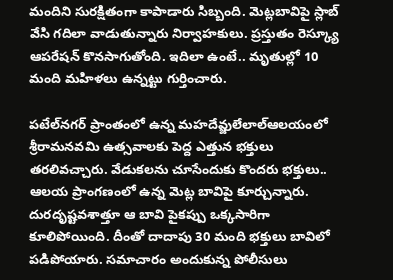మందిని సురక్షితంగా కాపాడారు సిబ్బంది. మెట్లబావిపై స్లాబ్‌ వేసి గదిలా వాడుతున్నారు నిర్వాహకులు. ప్రస్తుతం రెస్క్యూ ఆపరేషన్ కొనసాగుతోంది. ఇదిలా ఉంటే.. మృతుల్లో 10 మంది మహిళలు ఉన్నట్టు గుర్తించారు.

పటేల్‌నగర్‌ ప్రాంతంలో ఉన్న మహదేవ్జులేలాల్ఆలయంలో శ్రీరామనవమి ఉత్సవాలకు పెద్ద ఎత్తున భక్తులు తరలివచ్చారు. వేడుకలను చూసేందుకు కొందరు భక్తులు.. ఆలయ ప్రాంగణంలో ఉన్న మెట్ల బావిపై కూర్చున్నారు. దురదృష్టవశాత్తూ ఆ బావి పైకప్పు ఒక్కసారిగా కూలిపోయింది. దీంతో దాదాపు 30 మంది భక్తులు బావిలో పడిపోయారు. సమాచారం అందుకున్న పోలీసులు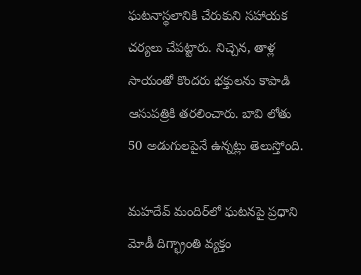ఘటనాస్థలానికి చేరుకుని సహాయక చర్యలు చేపట్టారు. నిచ్చెన, తాళ్ల సాయంతో కొందరు భక్తులను కాపాడి ఆసుపత్రికి తరలించారు. బావి లోతు 50 అడుగులపైనే ఉన్నట్లు తెలుస్తోంది.

మహదేవ్‌ మందిర్‌లో ఘటనపై ప్రధాని మోడీ దిగ్భ్రాంతి వ్యక్తం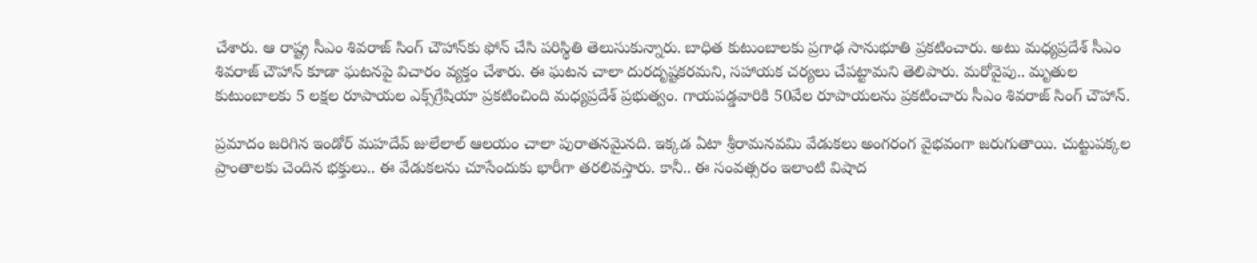చేశారు. ఆ రాష్ట్ర సీఎం శివరాజ్‌ సింగ్‌ చౌహాన్‌కు ఫోన్‌ చేసి పరిస్థితి తెలుసుకున్నారు. బాధిత కుటుంబాలకు ప్రగాఢ సానుభూతి ప్రకటించారు. అటు మధ్యప్రదేశ్‌ సీఎం శివరాజ్‌ చౌహాన్‌ కూడా ఘటనపై విచారం వ్యక్తం చేశారు. ఈ ఘటన చాలా దురదృష్టకరమని, సహాయక చర్యలు చేపట్టామని తెలిపారు. మరోవైపు.. మృతుల కుటుంబాలకు 5 లక్షల రూపాయల ఎక్స్‌గ్రేషియా ప్రకటించింది మధ్యప్రదేశ్‌ ప్రభుత్వం. గాయపడ్డవారికి 50వేల రూపాయలను ప్రకటించారు సీఎం శివరాజ్‌ సింగ్‌ చౌహాన్‌.

ప్రమాదం జరిగిన ఇండోర్‌ మహదేవ్‌ జులేలాల్‌ ఆలయం చాలా పురాతనమైనది. ఇక్కడ ఏటా శ్రీరామనవమి వేడుకలు అంగరంగ వైభవంగా జరుగుతాయి. చుట్టుపక్కల ప్రాంతాలకు చెందిన భక్తులు.. ఈ వేడుకలను చూసేందుకు భారీగా తరలివస్తారు. కానీ.. ఈ సంవత్సరం ఇలాంటి విషాద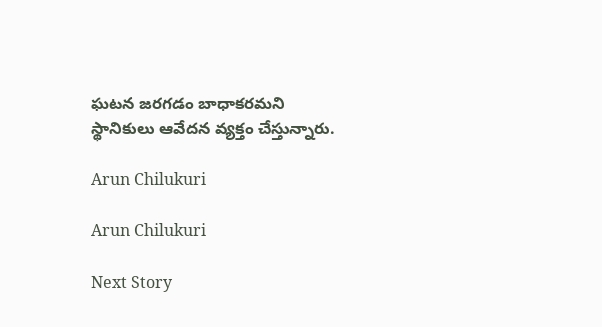ఘటన జరగడం బాధాకరమని స్థానికులు ఆవేదన వ్యక్తం చేస్తున్నారు.

Arun Chilukuri

Arun Chilukuri

Next Story